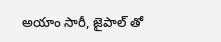అయాం సారీ, జైపాల్ తో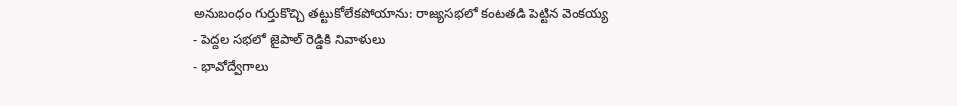అనుబంధం గుర్తుకొచ్చి తట్టుకోలేకపోయాను: రాజ్యసభలో కంటతడి పెట్టిన వెంకయ్య
- పెద్దల సభలో జైపాల్ రెడ్డికి నివాళులు
- భావోద్వేగాలు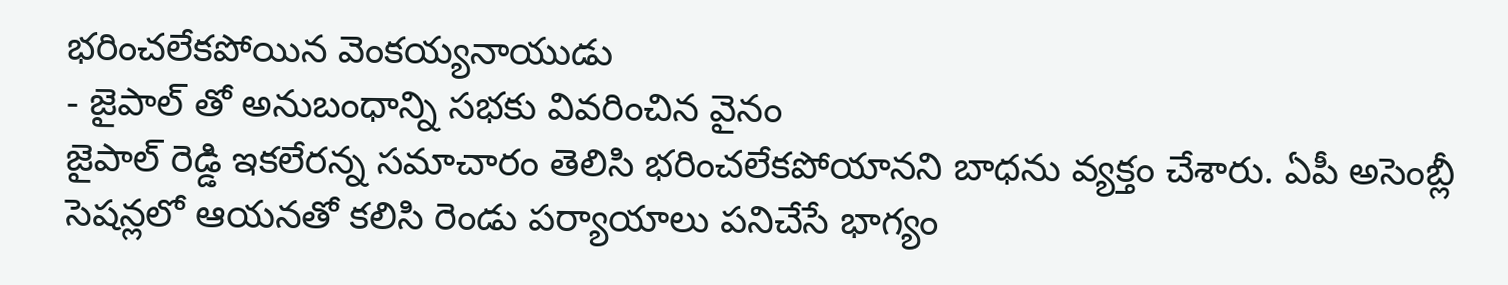భరించలేకపోయిన వెంకయ్యనాయుడు
- జైపాల్ తో అనుబంధాన్ని సభకు వివరించిన వైనం
జైపాల్ రెడ్డి ఇకలేరన్న సమాచారం తెలిసి భరించలేకపోయానని బాధను వ్యక్తం చేశారు. ఏపీ అసెంబ్లీ సెషన్లలో ఆయనతో కలిసి రెండు పర్యాయాలు పనిచేసే భాగ్యం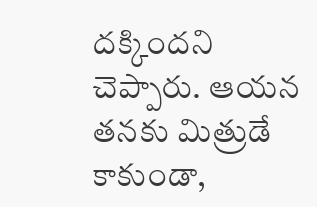దక్కిందని చెప్పారు. ఆయన తనకు మిత్రుడే కాకుండా,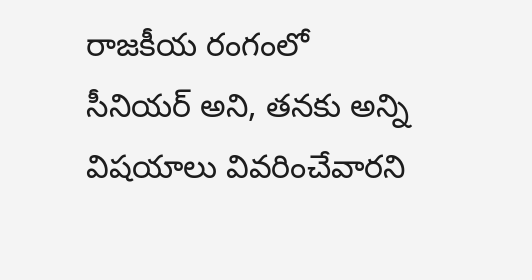రాజకీయ రంగంలో సీనియర్ అని, తనకు అన్ని విషయాలు వివరించేవారని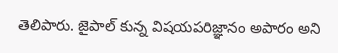తెలిపారు. జైపాల్ కున్న విషయపరిజ్ఞానం అపారం అని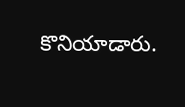కొనియాడారు.